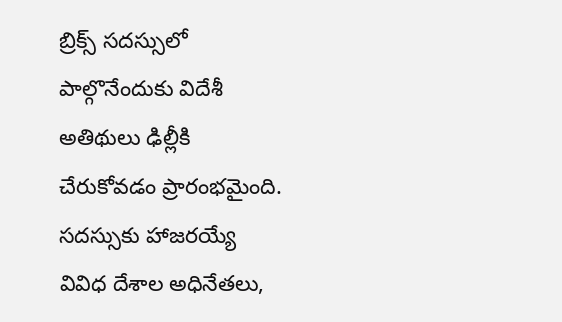బ్రిక్స్ సదస్సులో పాల్గొనేందుకు విదేశీ అతిథులు ఢిల్లీకి చేరుకోవడం ప్రారంభమైంది. సదస్సుకు హాజరయ్యే వివిధ దేశాల అధినేతలు,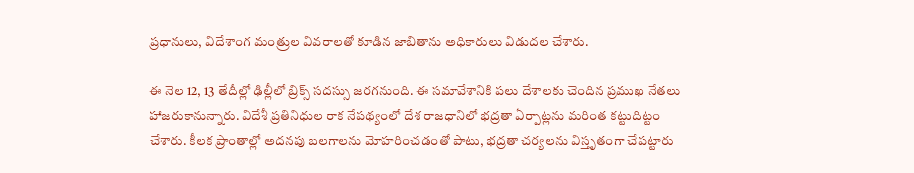ప్రధానులు, విదేశాంగ మంత్రుల వివరాలతో కూడిన జాబితాను అధికారులు విడుదల చేశారు.

ఈ నెల 12, 13 తేదీల్లో ఢిల్లీలో బ్రిక్స్ సదస్సు జరగనుంది. ఈ సమావేశానికి పలు దేశాలకు చెందిన ప్రముఖ నేతలు హాజరుకానున్నారు. విదేశీ ప్రతినిధుల రాక నేపథ్యంలో దేశ రాజధానిలో భద్రతా ఏర్పాట్లను మరింత కట్టుదిట్టం చేశారు. కీలక ప్రాంతాల్లో అదనపు బలగాలను మోహరించడంతో పాటు, భద్రతా చర్యలను విస్తృతంగా చేపట్టారు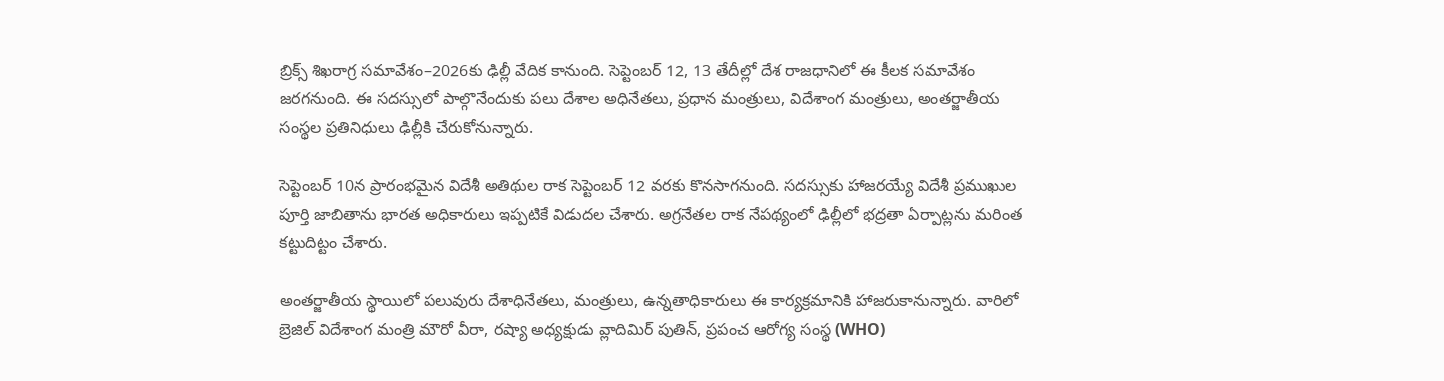బ్రిక్స్ శిఖరాగ్ర సమావేశం–2026కు ఢిల్లీ వేదిక కానుంది. సెప్టెంబర్ 12, 13 తేదీల్లో దేశ రాజధానిలో ఈ కీలక సమావేశం జరగనుంది. ఈ సదస్సులో పాల్గొనేందుకు పలు దేశాల అధినేతలు, ప్రధాన మంత్రులు, విదేశాంగ మంత్రులు, అంతర్జాతీయ సంస్థల ప్రతినిధులు ఢిల్లీకి చేరుకోనున్నారు.

సెప్టెంబర్ 10న ప్రారంభమైన విదేశీ అతిథుల రాక సెప్టెంబర్ 12 వరకు కొనసాగనుంది. సదస్సుకు హాజరయ్యే విదేశీ ప్రముఖుల పూర్తి జాబితాను భారత అధికారులు ఇప్పటికే విడుదల చేశారు. అగ్రనేతల రాక నేపథ్యంలో ఢిల్లీలో భద్రతా ఏర్పాట్లను మరింత కట్టుదిట్టం చేశారు.

అంతర్జాతీయ స్థాయిలో పలువురు దేశాధినేతలు, మంత్రులు, ఉన్నతాధికారులు ఈ కార్యక్రమానికి హాజరుకానున్నారు. వారిలో బ్రెజిల్ విదేశాంగ మంత్రి మౌరో వీరా, రష్యా అధ్యక్షుడు వ్లాదిమిర్ పుతిన్, ప్రపంచ ఆరోగ్య సంస్థ (WHO)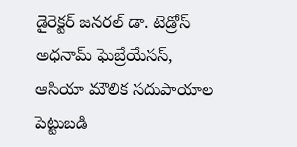డైరెక్టర్ జనరల్ డా. టెడ్రోస్ అధనామ్ ఘెబ్రేయేసస్, ఆసియా మౌలిక సదుపాయాల పెట్టుబడి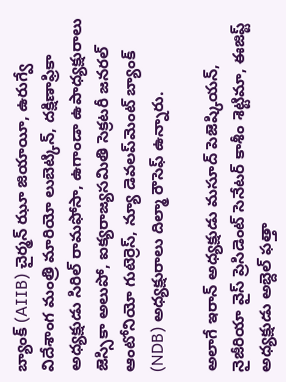బ్యాంక్ (AIIB) చైర్మన్ ఝూ జియాయీ, ఉరుగ్వే విదేశాంగ మంత్రి మారియో లుబెట్కిన్, దక్షిణాఫ్రికా అధ్యక్షుడు సిరిల్ రామఫోసా, ఉగాండా ఉపాధ్యక్షురాలు జెస్సికా అలుపో, ఐక్యరాజ్యసమితి సెక్రటరీ జనరల్ ఆంటోనియో గుటెర్రెస్, న్యూ డెవలప్‌మెంట్ బ్యాంక్ (NDB) అధ్యక్షురాలు దిల్మా రౌసెఫ్ ఉన్నారు.

అలాగే ఇరాన్ అధ్యక్షుడు మసూద్ పెజెష్కియన్, నైజీరియా వైస్ ప్రెసిడెంట్ సెనేటర్ కాశీం శెట్టిమా, ఈజిప్ట్ అధ్యక్షుడు అబ్దెల్ ఫత్తా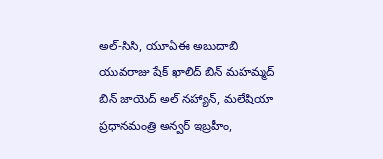అల్-సిసి, యూఏఈ అబుదాబి యువరాజు షేక్ ఖాలిద్ బిన్ మహమ్మద్ బిన్ జాయెద్ అల్ నహ్యాన్, మలేషియా ప్రధానమంత్రి అన్వర్ ఇబ్రహీం,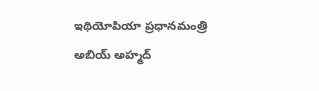ఇథియోపియా ప్రధానమంత్రి అబియ్ అహ్మద్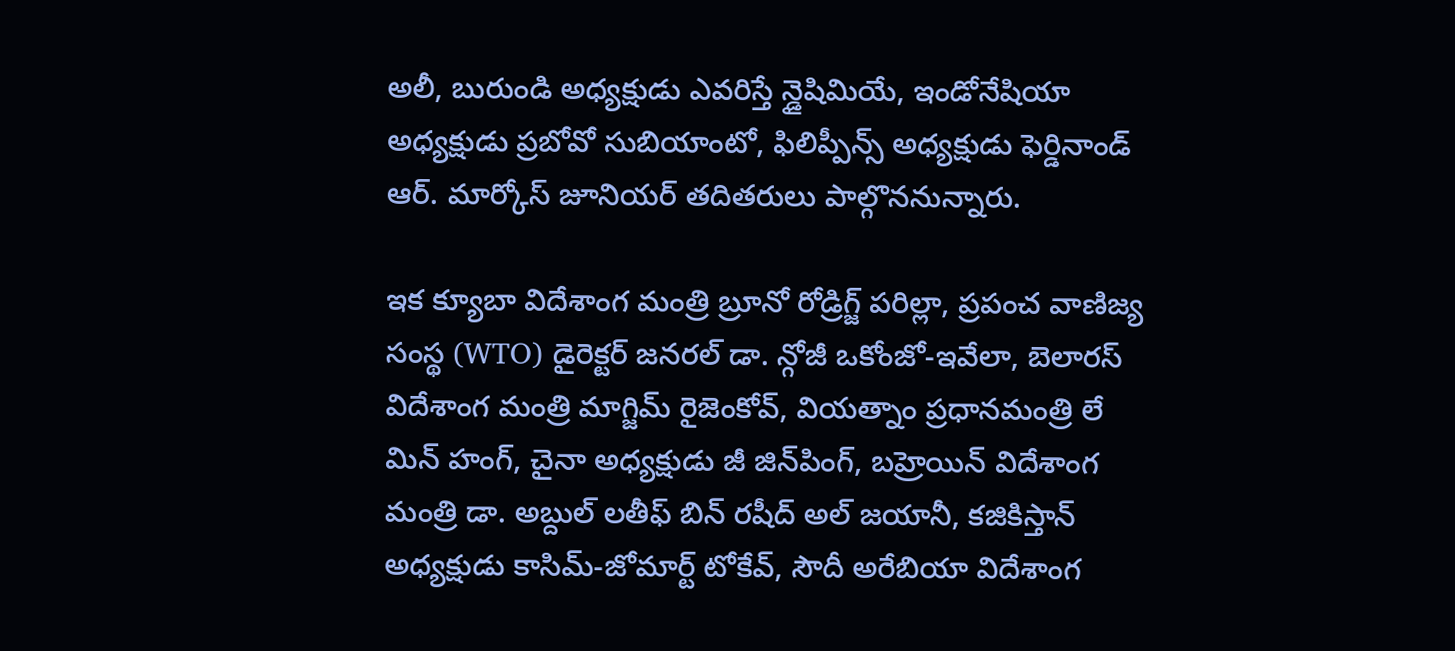అలీ, బురుండి అధ్యక్షుడు ఎవరిస్తే న్డైషిమియే, ఇండోనేషియా అధ్యక్షుడు ప్రబోవో సుబియాంటో, ఫిలిప్పీన్స్ అధ్యక్షుడు ఫెర్డినాండ్ ఆర్. మార్కోస్ జూనియర్ తదితరులు పాల్గొననున్నారు.

ఇక క్యూబా విదేశాంగ మంత్రి బ్రూనో రోడ్రిగ్జ్ పరిల్లా, ప్రపంచ వాణిజ్య సంస్థ (WTO) డైరెక్టర్ జనరల్ డా. న్గోజీ ఒకోంజో-ఇవేలా, బెలారస్ విదేశాంగ మంత్రి మాగ్జిమ్ రైజెంకోవ్, వియత్నాం ప్రధానమంత్రి లే మిన్ హంగ్, చైనా అధ్యక్షుడు జీ జిన్‌పింగ్, బహ్రెయిన్ విదేశాంగ మంత్రి డా. అబ్దుల్ లతీఫ్ బిన్ రషీద్ అల్ జయానీ, కజికిస్తాన్ అధ్యక్షుడు కాసిమ్-జోమార్ట్ టోకేవ్, సౌదీ అరేబియా విదేశాంగ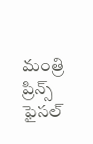మంత్రి ప్రిన్స్ ఫైసల్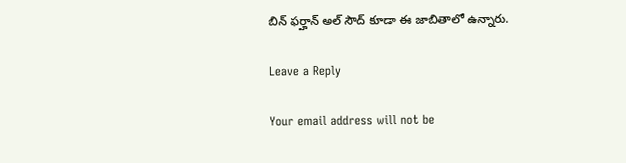బిన్ ఫర్హాన్ అల్ సౌద్ కూడా ఈ జాబితాలో ఉన్నారు.

Leave a Reply

Your email address will not be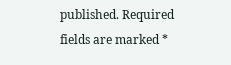published. Required fields are marked *